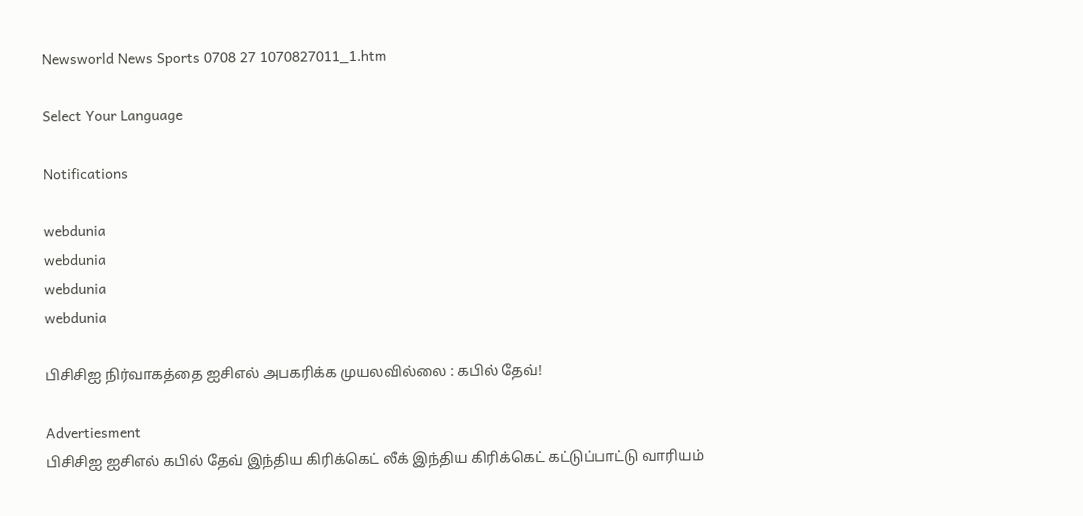Newsworld News Sports 0708 27 1070827011_1.htm

Select Your Language

Notifications

webdunia
webdunia
webdunia
webdunia

பிசிசிஐ நிர்வாகத்தை ஐசிஎல் அபகரிக்க முயலவில்லை : கபில் தேவ்!

Advertiesment
பிசிசிஐ ஐசிஎல் கபில் தேவ் இந்திய கிரிக்கெட் லீக் இந்திய கிரிக்கெட் கட்டுப்பாட்டு வாரியம்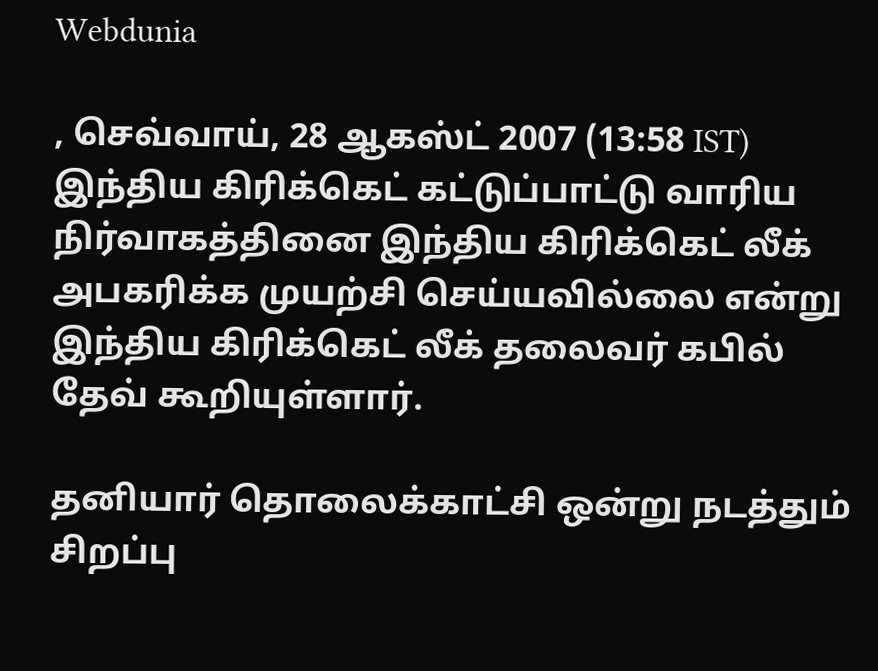Webdunia

, செவ்வாய், 28 ஆகஸ்ட் 2007 (13:58 IST)
இந்திய கிரிக்கெட் கட்டுப்பாட்டு வாரிய நிர்வாகத்தினை இந்திய கிரிக்கெட் லீக் அபகரிக்க முயற்சி செய்யவில்லை என்று இந்திய கிரிக்கெட் லீக் தலைவர் கபில் தேவ் கூறியுள்ளார்.

தனியார் தொலைக்காட்சி ஒன்று நடத்தும் சிறப்பு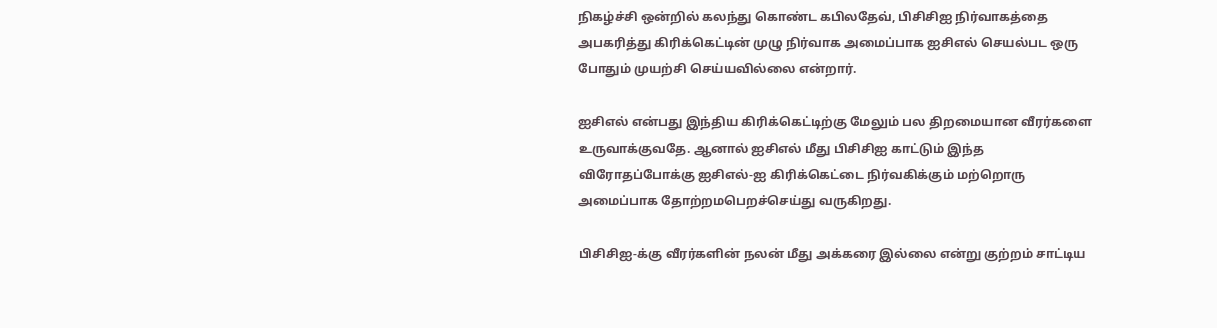நிகழ்ச்சி ஒன்றில் கலந்து கொண்ட கபிலதேவ், பிசிசிஐ நிர்வாகத்தை அபகரித்து கிரிக்கெட்டின் முழு நிர்வாக அமைப்பாக ஐசிஎல் செயல்பட ஒரு போதும் முயற்சி செய்யவில்லை என்றார்.

ஐசிஎல் என்பது இந்திய கிரிக்கெட்டிற்கு மேலும் பல திறமையான வீரர்களை உருவாக்குவதே. ஆனால் ஐசிஎல் மீது பிசிசிஐ காட்டும் இந்த விரோதப்போக்கு ஐசிஎல்-ஐ கிரிக்கெட்டை நிர்வகிக்கும் மற்றொரு அமைப்பாக தோற்றமபெறச்செய்து வருகிறது.

பிசிசிஐ-க்கு வீரர்களின் நலன் மீது அக்கரை இல்லை என்று குற்றம் சாட்டிய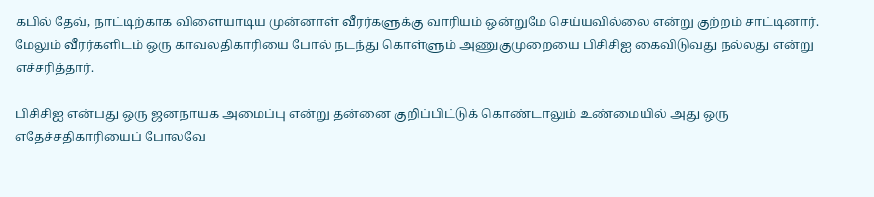கபில் தேவ், நாட்டிற்காக விளையாடிய முன்னாள் வீரர்களுக்கு வாரியம் ஒன்றுமே செய்யவில்லை என்று குற்றம் சாட்டினார். மேலும் வீரர்களிடம் ஒரு காவலதிகாரியை போல் நடந்து கொள்ளும் அணுகுமுறையை பிசிசிஐ கைவிடுவது நல்லது என்று எச்சரித்தார்.

பிசிசிஐ என்பது ஒரு ஜனநாயக அமைப்பு என்று தன்னை குறிப்பிட்டுக் கொண்டாலும் உண்மையில் அது ஒரு எதேச்சதிகாரியைப் போலவே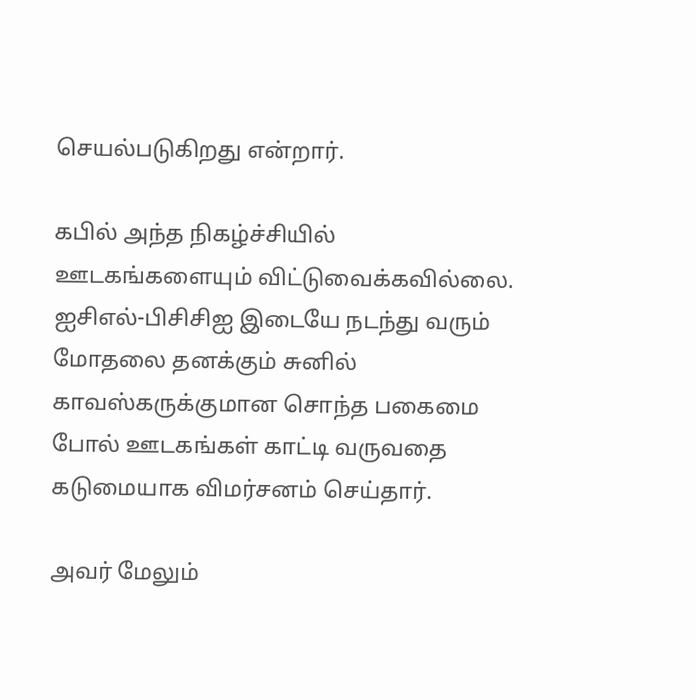செயல்படுகிறது என்றார்.

கபில் அந்த நிகழ்ச்சியில் ஊடகங்களையும் விட்டுவைக்கவில்லை. ஐசிஎல்-பிசிசிஐ இடையே நடந்து வரும் மோதலை தனக்கும் சுனில் காவஸ்கருக்குமான சொந்த பகைமை போல் ஊடகங்கள் காட்டி வருவதை கடுமையாக விமர்சனம் செய்தார்.

அவர் மேலும்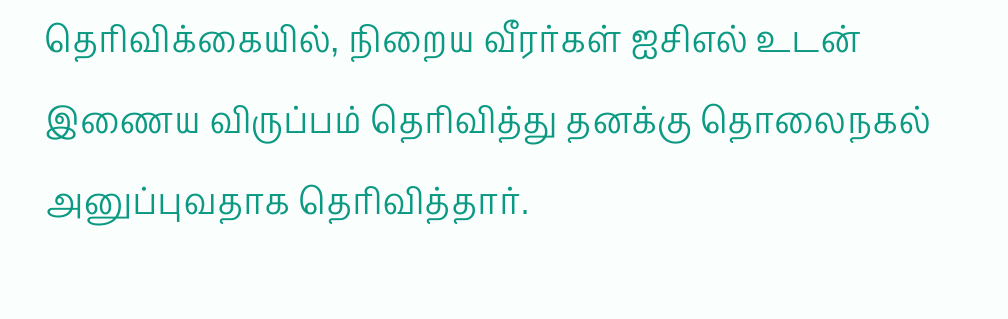தெரிவிக்கையில், நிறைய வீரர்கள் ஐசிஎல் உடன் இணைய விருப்பம் தெரிவித்து தனக்கு தொலைநகல் அனுப்புவதாக தெரிவித்தார்.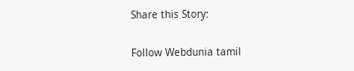Share this Story:

Follow Webdunia tamil